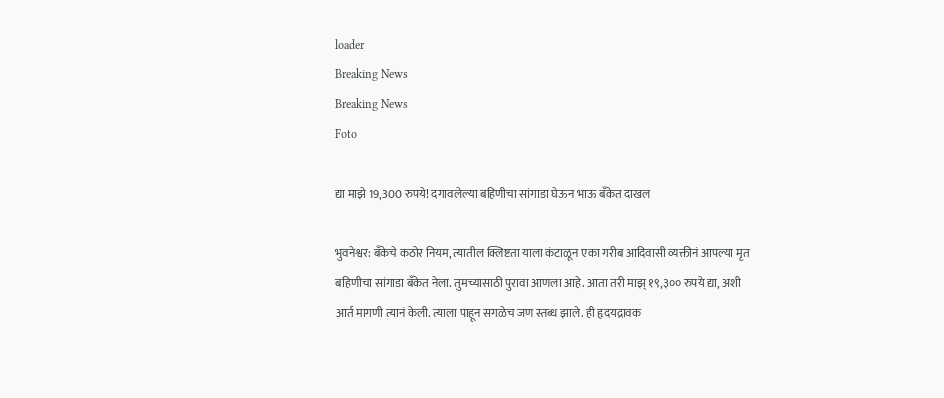loader
Breaking News
Breaking News
Foto

द्या माझे 19,300 रुपये! दगावलेल्या बहिणीचा सांगाडा घेऊन भाऊ बँकेत दाखल

भुवनेश्वर: बँकेचे कठोर नियम, त्यातील क्लिष्टता याला कंटाळून एका गरीब आदिवासी व्यक्तीनं आपल्या मृत बहिणीचा सांगाडा बँकेत नेला. तुमच्यासाठी पुरावा आणला आहे. आता तरी माझ् १९,३०० रुपये द्या, अशी आर्त मागणी त्यानं केली. त्याला पाहून सगळेच जण स्तब्ध झाले. ही हृदयद्रावक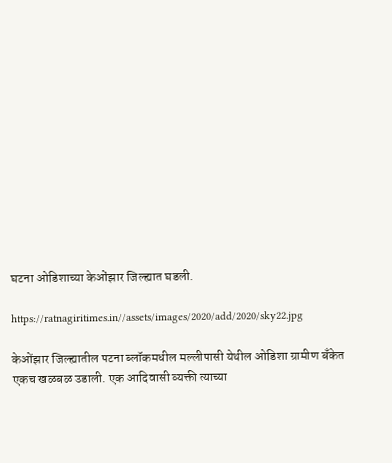घटना ओडिशाच्या केओंझार जिल्ह्यात घडली.

https://ratnagiritimes.in//assets/images/2020/add/2020/sky22.jpg

केओंझार जिल्ह्यातील पटना ब्लॉकमधील मल्लीपासी येथील ओडिशा ग्रामीण बँकेत एकच खळबळ उडाली. एक आदिवासी व्यक्ती त्याच्या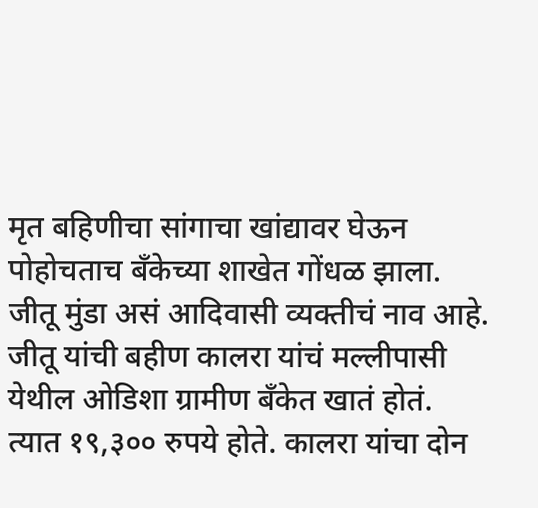मृत बहिणीचा सांगाचा खांद्यावर घेऊन पोहोचताच बँकेच्या शाखेत गोंधळ झाला. जीतू मुंडा असं आदिवासी व्यक्तीचं नाव आहे. जीतू यांची बहीण कालरा यांचं मल्लीपासी येथील ओडिशा ग्रामीण बँकेत खातं होतं. त्यात १९,३०० रुपये होते. कालरा यांचा दोन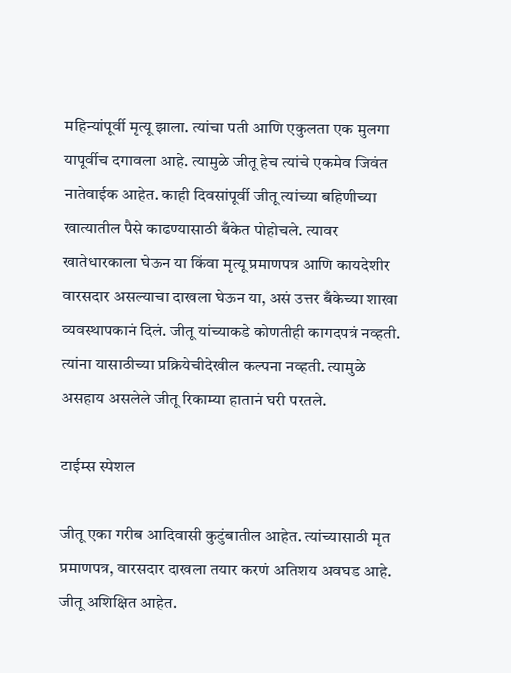महिन्यांपूर्वी मृत्यू झाला. त्यांचा पती आणि एकुलता एक मुलगा यापूर्वीच दगावला आहे. त्यामुळे जीतू हेच त्यांचे एकमेव जिवंत नातेवाईक आहेत. काही दिवसांपूर्वी जीतू त्यांच्या बहिणीच्या खात्यातील पैसे काढण्यासाठी बँकेत पोहोचले. त्यावर खातेधारकाला घेऊन या किंवा मृत्यू प्रमाणपत्र आणि कायदेशीर वारसदार असल्याचा दाखला घेऊन या, असं उत्तर बँकेच्या शाखा व्यवस्थापकानं दिलं. जीतू यांच्याकडे कोणतीही कागदपत्रं नव्हती. त्यांना यासाठीच्या प्रक्रियेचीदेखील कल्पना नव्हती. त्यामुळे असहाय असलेले जीतू रिकाम्या हातानं घरी परतले.

टाईम्स स्पेशल

जीतू एका गरीब आदिवासी कुटुंबातील आहेत. त्यांच्यासाठी मृत प्रमाणपत्र, वारसदार दाखला तयार करणं अतिशय अवघड आहे. जीतू अशिक्षित आहेत.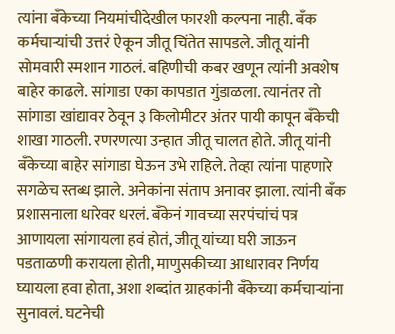त्यांना बँकेच्या नियमांचीदेखील फारशी कल्पना नाही. बँक कर्मचाऱ्यांची उत्तरं ऐकून जीतू चिंतेत सापडले. जीतू यांनी सोमवारी स्मशान गाठलं. बहिणीची कबर खणून त्यांनी अवशेष बाहेर काढले. सांगाडा एका कापडात गुंडाळला. त्यानंतर तो सांगाडा खांद्यावर ठेवून ३ किलोमीटर अंतर पायी कापून बँकेची शाखा गाठली. रणरणत्या उन्हात जीतू चालत होते. जीतू यांनी बँकेच्या बाहेर सांगाडा घेऊन उभे राहिले. तेव्हा त्यांना पाहणारे सगळेच स्तब्ध झाले. अनेकांना संताप अनावर झाला. त्यांनी बँक प्रशासनाला धारेवर धरलं. बँकेनं गावच्या सरपंचांचं पत्र आणायला सांगायला हवं होतं, जीतू यांच्या घरी जाऊन पडताळणी करायला होती, माणुसकीच्या आधारावर निर्णय घ्यायला हवा होता, अशा शब्दांत ग्राहकांनी बँकेच्या कर्मचाऱ्यांना सुनावलं. घटनेची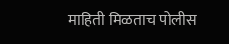माहिती मिळताच पोलीस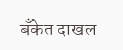बँकेत दाखल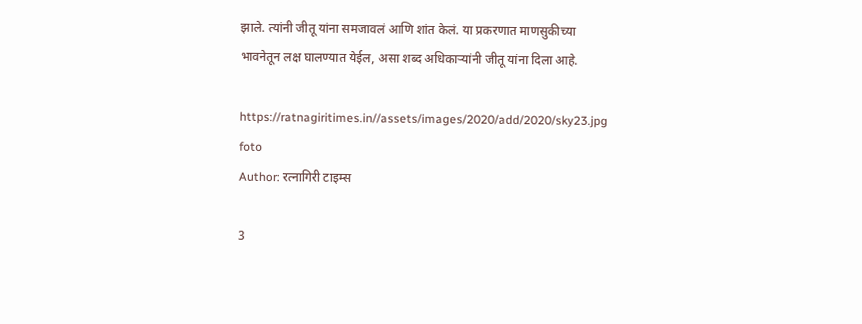झाले. त्यांनी जीतू यांना समजावलं आणि शांत केलं. या प्रकरणात माणसुकीच्या भावनेतून लक्ष घालण्यात येईल, असा शब्द अधिकाऱ्यांनी जीतू यांना दिला आहे.

https://ratnagiritimes.in//assets/images/2020/add/2020/sky23.jpg
foto
Author: रत्नागिरी टाइम्स

3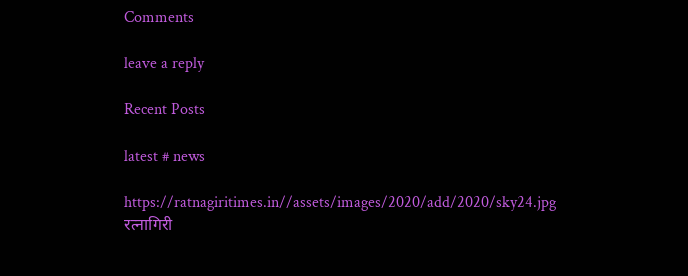Comments

leave a reply

Recent Posts

latest # news

https://ratnagiritimes.in//assets/images/2020/add/2020/sky24.jpg
रत्नागिरी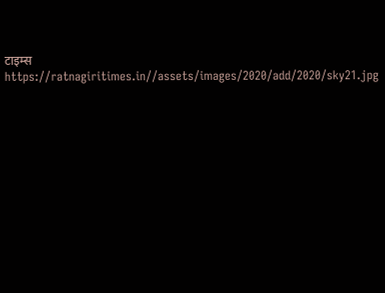टाइम्स
https://ratnagiritimes.in//assets/images/2020/add/2020/sky21.jpg